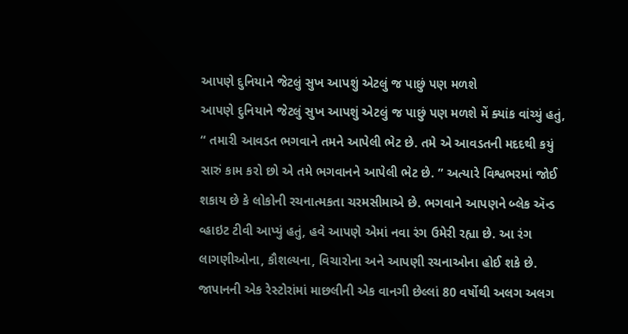આપણે દુનિયાને જેટલું સુખ આપશું એટલું જ પાછું પણ મળશે
આપણે દુનિયાને જેટલું સુખ આપશું એટલું જ પાછું પણ મળશે મેં ક્યાંક વાંચ્યું હતું, “ તમારી આવડત ભગવાને તમને આપેલી ભેટ છે. તમે એ આવડતની મદદથી કયું સારું કામ કરો છો એ તમે ભગવાનને આપેલી ભેટ છે. ” અત્યારે વિશ્વભરમાં જોઈ શકાય છે કે લોકોની રચનાત્મકતા ચરમસીમાએ છે. ભગવાને આપણને બ્લેક ઍન્ડ વ્હાઇટ ટીવી આપ્યું હતું, હવે આપણે એમાં નવા રંગ ઉમેરી રહ્યા છે. આ રંગ લાગણીઓના, કૌશલ્યના, વિચારોના અને આપણી રચનાઓના હોઈ શકે છે. જાપાનની એક રેસ્ટોરાંમાં માછલીની એક વાનગી છેલ્લાં 80 વર્ષોથી અલગ અલગ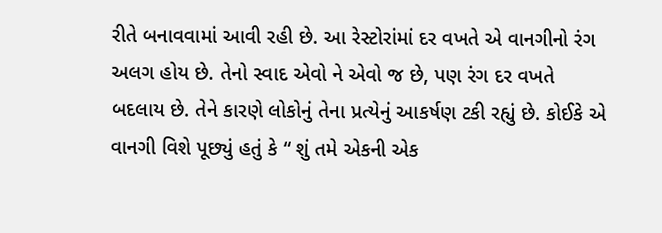રીતે બનાવવામાં આવી રહી છે. આ રેસ્ટોરાંમાં દર વખતે એ વાનગીનો રંગ અલગ હોય છે. તેનો સ્વાદ એવો ને એવો જ છે, પણ રંગ દર વખતે બદલાય છે. તેને કારણે લોકોનું તેના પ્રત્યેનું આકર્ષણ ટકી રહ્યું છે. કોઈકે એ વાનગી વિશે પૂછ્યું હતું કે “ શું તમે એકની એક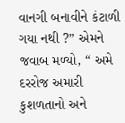વાનગી બનાવીને કંટાળી ગયા નથી ?” એમને જવાબ મળ્યો, “ અમે દરરોજ અમારી કુશળતાનો અને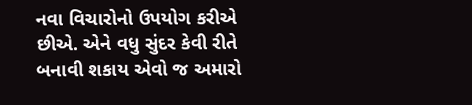નવા વિચારોનો ઉપયોગ કરીએ છીએ. એને વધુ સુંદર કેવી રીતે બનાવી શકાય એવો જ અમારો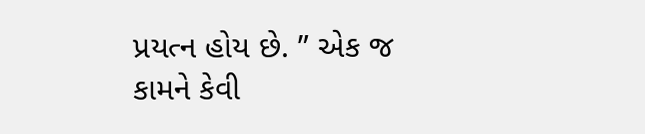પ્રયત્ન હોય છે. ” એક જ કામને કેવી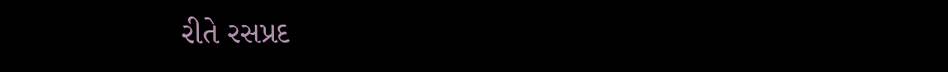રીતે રસપ્રદ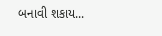બનાવી શકાય...